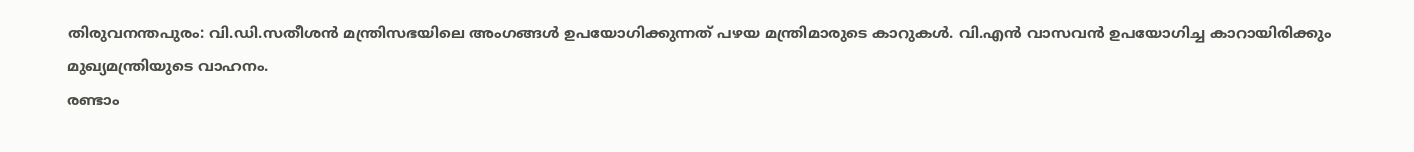തിരുവനന്തപുരം: വി.ഡി.സതീശൻ മന്ത്രിസഭയിലെ അംഗങ്ങൾ ഉപയോഗിക്കുന്നത് പഴയ മന്ത്രിമാരുടെ കാറുകൾ. വി.എൻ വാസവൻ ഉപയോഗിച്ച കാറായിരിക്കും മുഖ്യമന്ത്രിയുടെ വാഹനം.
രണ്ടാം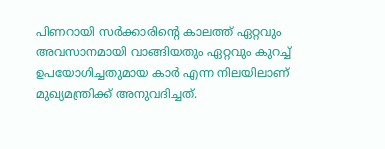പിണറായി സർക്കാരിന്റെ കാലത്ത് ഏറ്റവും അവസാനമായി വാങ്ങിയതും ഏറ്റവും കുറച്ച് ഉപയോഗിച്ചതുമായ കാർ എന്ന നിലയിലാണ് മുഖ്യമന്ത്രിക്ക് അനുവദിച്ചത്.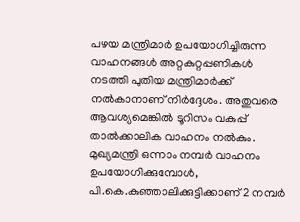പഴയ മന്ത്രിമാർ ഉപയോഗിച്ചിരുന്ന വാഹനങ്ങൾ അറ്റകുറ്റപ്പണികൾ നടത്തി പുതിയ മന്ത്രിമാർക്ക് നൽകാനാണ് നിർദ്ദേശം. അതുവരെ ആവശ്യമെങ്കിൽ ടൂറിസം വകുപ്പ് താൽക്കാലിക വാഹനം നൽകും.
മുഖ്യമന്ത്രി ഒന്നാം നമ്പർ വാഹനം ഉപയോഗിക്കുമ്പോൾ, പി.കെ.കുഞ്ഞാലിക്കുട്ടിക്കാണ് 2 നമ്പർ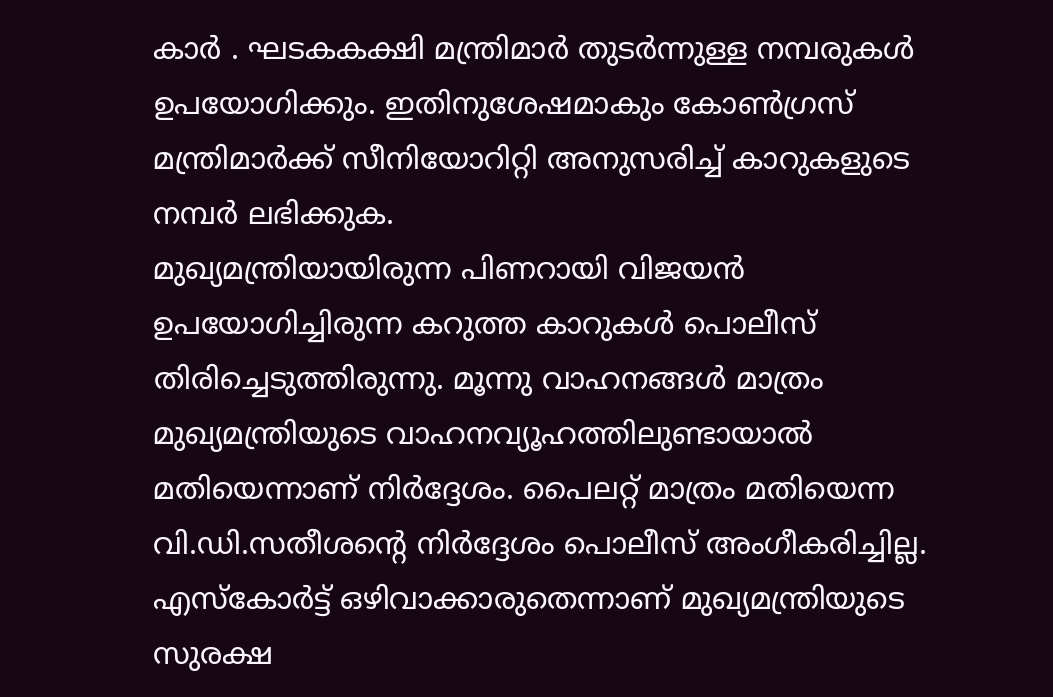കാർ . ഘടകകക്ഷി മന്ത്രിമാർ തുടർന്നുള്ള നമ്പരുകൾ ഉപയോഗിക്കും. ഇതിനുശേഷമാകും കോൺഗ്രസ് മന്ത്രിമാർക്ക് സീനിയോറിറ്റി അനുസരിച്ച് കാറുകളുടെ നമ്പർ ലഭിക്കുക.
മുഖ്യമന്ത്രിയായിരുന്ന പിണറായി വിജയൻ ഉപയോഗിച്ചിരുന്ന കറുത്ത കാറുകൾ പൊലീസ് തിരിച്ചെടുത്തിരുന്നു. മൂന്നു വാഹനങ്ങൾ മാത്രം മുഖ്യമന്ത്രിയുടെ വാഹനവ്യൂഹത്തിലുണ്ടായാൽ മതിയെന്നാണ് നിർദ്ദേശം. പൈലറ്റ് മാത്രം മതിയെന്ന വി.ഡി.സതീശന്റെ നിർദ്ദേശം പൊലീസ് അംഗീകരിച്ചില്ല. എസ്കോർട്ട് ഒഴിവാക്കാരുതെന്നാണ് മുഖ്യമന്ത്രിയുടെ സുരക്ഷ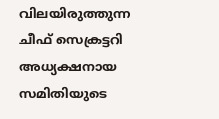വിലയിരുത്തുന്ന ചീഫ് സെക്രട്ടറി അധ്യക്ഷനായ സമിതിയുടെ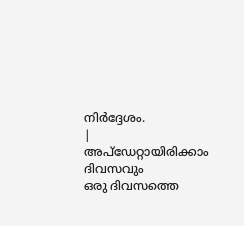നിർദ്ദേശം.
|
അപ്ഡേറ്റായിരിക്കാം ദിവസവും
ഒരു ദിവസത്തെ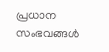പ്രധാന സംഭവങ്ങൾ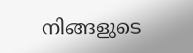നിങ്ങളുടെ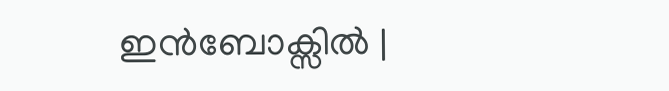ഇൻബോക്സിൽ |